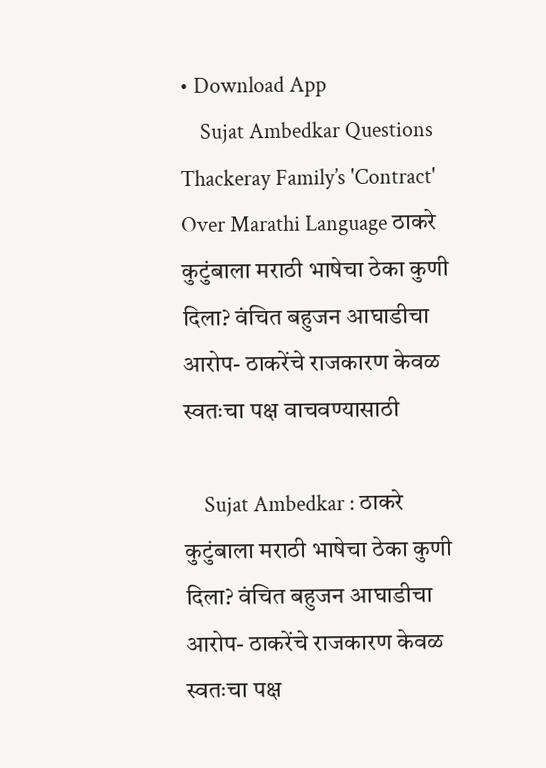• Download App
    Sujat Ambedkar Questions Thackeray Family’s 'Contract' Over Marathi Language ठाकरे कुटुंबाला मराठी भाषेचा ठेका कुणी दिला? वंचित बहुजन आघाडीचा आरोप- ठाकरेंचे राजकारण केवळ स्वतःचा पक्ष वाचवण्यासाठी

    Sujat Ambedkar : ठाकरे कुटुंबाला मराठी भाषेचा ठेका कुणी दिला? वंचित बहुजन आघाडीचा आरोप- ठाकरेंचे राजकारण केवळ स्वतःचा पक्ष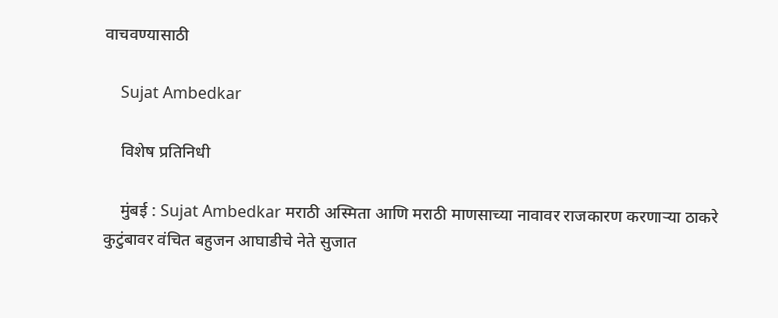वाचवण्यासाठी

    Sujat Ambedkar

    विशेष प्रतिनिधी

    मुंबई : Sujat Ambedkar मराठी अस्मिता आणि मराठी माणसाच्या नावावर राजकारण करणाऱ्या ठाकरे कुटुंबावर वंचित बहुजन आघाडीचे नेते सुजात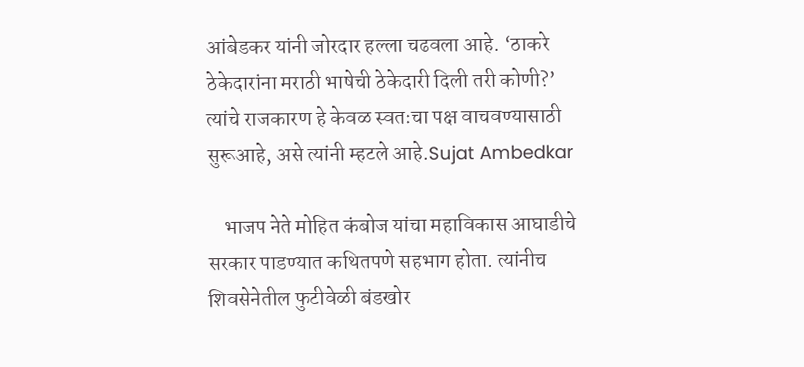आंबेडकर यांनी जोरदार हल्ला चढवला आहे. ‘ठाकरे ठेकेदारांना मराठी भाषेची ठेकेदारी दिली तरी कोणी?’ त्यांचे राजकारण हे केवळ स्वतःचा पक्ष वाचवण्यासाठी सुरूआहे, असे त्यांनी म्हटले आहे.Sujat Ambedkar

    भाजप नेते मोहित कंबोज यांचा महाविकास आघाडीचे सरकार पाडण्यात कथितपणे सहभाग होता. त्यांनीच शिवसेनेतील फुटीवेळी बंडखोर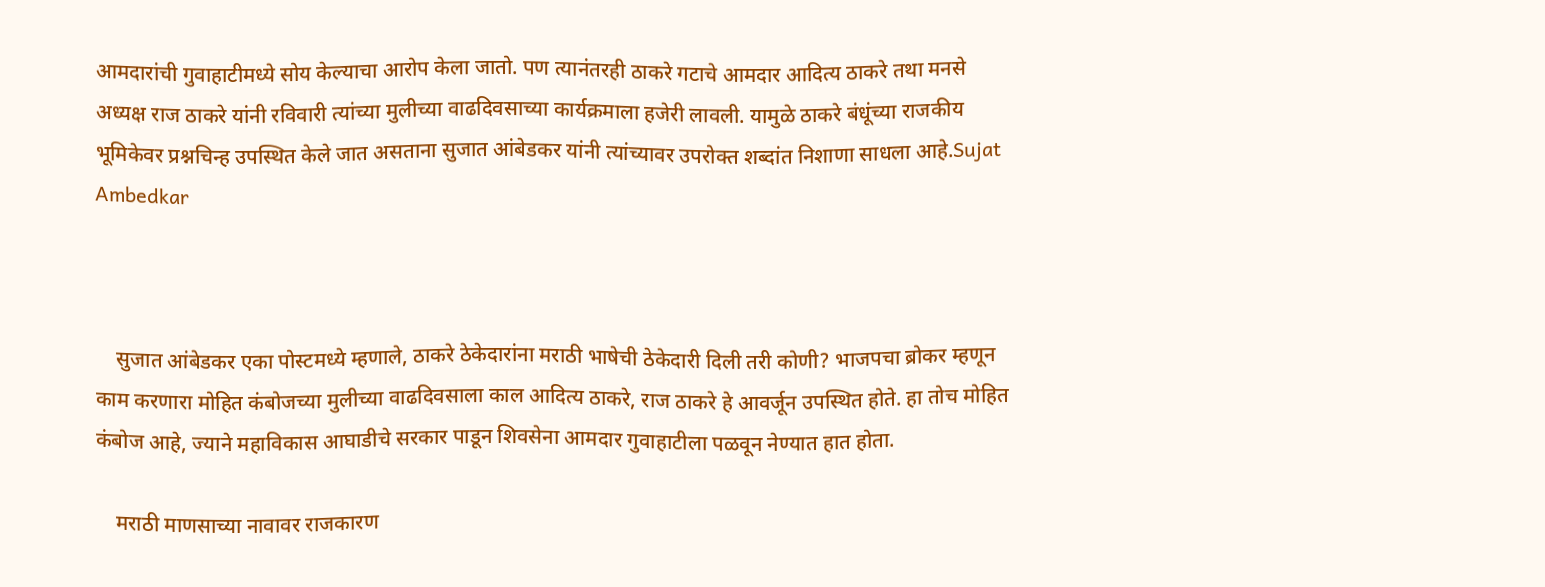आमदारांची गुवाहाटीमध्ये सोय केल्याचा आरोप केला जातो. पण त्यानंतरही ठाकरे गटाचे आमदार आदित्य ठाकरे तथा मनसे अध्यक्ष राज ठाकरे यांनी रविवारी त्यांच्या मुलीच्या वाढदिवसाच्या कार्यक्रमाला हजेरी लावली. यामुळे ठाकरे बंधूंच्या राजकीय भूमिकेवर प्रश्नचिन्ह उपस्थित केले जात असताना सुजात आंबेडकर यांनी त्यांच्यावर उपरोक्त शब्दांत निशाणा साधला आहे.Sujat Ambedkar



    सुजात आंबेडकर एका पोस्टमध्ये म्हणाले, ठाकरे ठेकेदारांना मराठी भाषेची ठेकेदारी दिली तरी कोणी? भाजपचा ब्रोकर म्हणून काम करणारा मोहित कंबोजच्या मुलीच्या वाढदिवसाला काल आदित्य ठाकरे, राज ठाकरे हे आवर्जून उपस्थित होते. हा तोच मोहित कंबोज आहे, ज्याने महाविकास आघाडीचे सरकार पाडून शिवसेना आमदार गुवाहाटीला पळवून नेण्यात हात होता.

    मराठी माणसाच्या नावावर राजकारण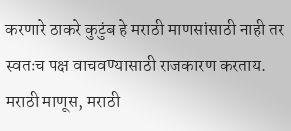करणारे ठाकरे कुटुंब हे मराठी माणसांसाठी नाही तर स्वतःच पक्ष वाचवण्यासाठी राजकारण करताय. मराठी माणूस, मराठी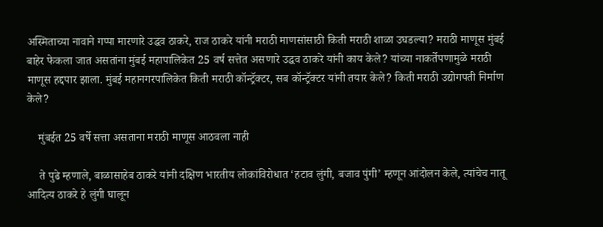अस्मिताच्या नावाने गप्पा मारणारे उद्धव ठाकरे, राज ठाकरे यांनी मराठी माणसांसाठी किती मराठी शाळा उघडल्या? मराठी माणूस मुंबई बाहेर फेकला जात असतांना मुंबई महापालिकेत 25 वर्ष सत्तेत असणारे उद्धव ठाकरे यांनी काय केले? यांच्या नाकर्तेपणामुळे मराठी माणूस हद्दपार झाला. मुंबई महानगरपालिकेत किती मराठी कॉन्ट्रॅक्टर, सब कॉन्ट्रॅक्टर यांनी तयार केले? किती मराठी उद्योगपती निर्माण केले?

    मुंबईत 25 वर्षे सत्ता असताना मराठी माणूस आठवला नाही

    ते पुढे म्हणाले, बाळासाहेब ठाकरे यांनी दक्षिण भारतीय लोकांविरोधात ‘हटाव लुंगी, बजाव पुंगी’ म्हणून आंदोलन केले, त्यांचेच नातू आदित्य ठाकरे हे लुंगी घालून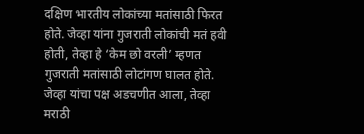दक्षिण भारतीय लोकांच्या मतांसाठी फिरत होते. जेव्हा यांना गुजराती लोकांची मतं हवी होती, तेव्हा हे ‘केम छो वरली’ म्हणत गुजराती मतांसाठी लोटांगण घालत होते. जेव्हा यांचा पक्ष अडचणीत आला, तेव्हा मराठी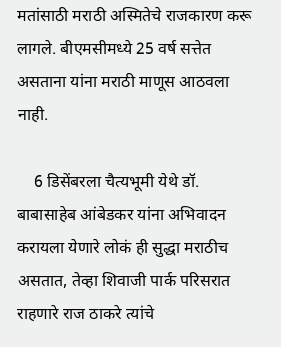मतांसाठी मराठी अस्मितेचे राजकारण करू लागले. बीएमसीमध्ये 25 वर्ष सत्तेत असताना यांना मराठी माणूस आठवला नाही.

    6 डिसेंबरला चैत्यभूमी येथे डॉ. बाबासाहेब आंबेडकर यांना अभिवादन करायला येणारे लोकं ही सुद्धा मराठीच असतात, तेव्हा शिवाजी पार्क परिसरात राहणारे राज ठाकरे त्यांचे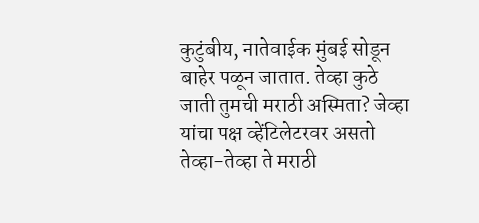कुटुंबीय, नातेवाईक मुंबई सोडून बाहेर पळून जातात. तेव्हा कुठे जाती तुमची मराठी अस्मिता? जेव्हा यांचा पक्ष व्हेंटिलेटरवर असतो तेव्हा-तेव्हा ते मराठी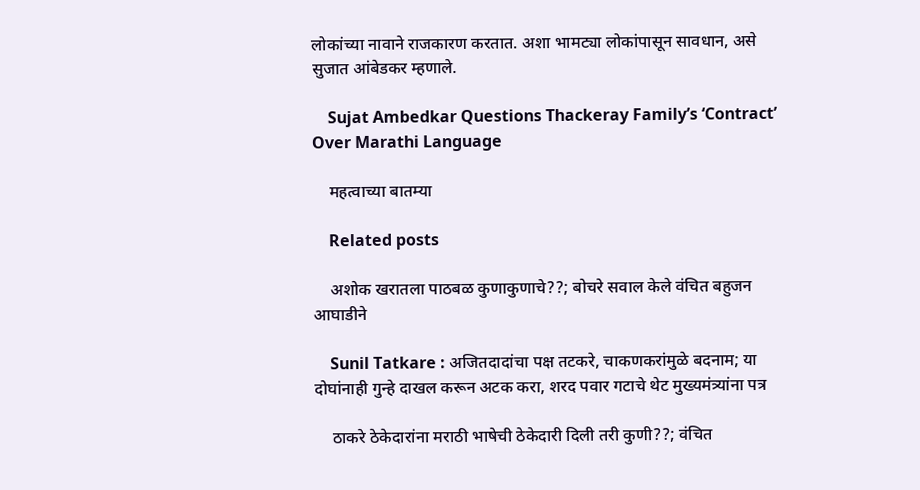लोकांच्या नावाने राजकारण करतात. अशा भामट्या लोकांपासून सावधान, असे सुजात आंबेडकर म्हणाले.

    Sujat Ambedkar Questions Thackeray Family’s ‘Contract’ Over Marathi Language

    महत्वाच्या बातम्या

    Related posts

    अशोक खरातला पाठबळ कुणाकुणाचे??; बोचरे सवाल केले वंचित बहुजन आघाडीने

    Sunil Tatkare : अजितदादांचा पक्ष तटकरे, चाकणकरांमुळे बदनाम; या दोघांनाही गुन्हे दाखल करून अटक करा, शरद पवार गटाचे थेट मुख्यमंत्र्यांना पत्र

    ठाकरे ठेकेदारांना मराठी भाषेची ठेकेदारी दिली तरी कुणी??; वंचित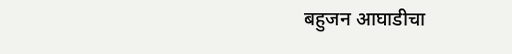बहुजन आघाडीचा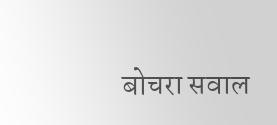बोचरा सवाल